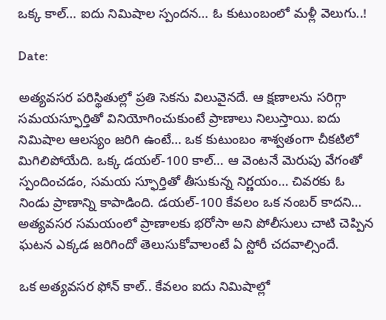ఒక్క కాల్… ఐదు నిమిషాల స్పందన… ఓ కుటుంబంలో మళ్లీ వెలుగు..!

Date:

అత్యవసర పరిస్థితుల్లో ప్రతి సెకను విలువైనదే. ఆ క్షణాలను సరిగ్గా సమయస్ఫూర్తితో వినియోగించుకుంటే ప్రాణాలు నిలుస్తాయి. ఐదు నిమిషాల ఆలస్యం జరిగి ఉంటే… ఒక కుటుంబం శాశ్వతంగా చీకటిలో మిగిలిపోయేది. ఒక్క డయల్-100 కాల్… ఆ వెంటనే మెరుపు వేగంతో స్పందించడం, సమయ స్ఫూర్తితో తీసుకున్న నిర్ణయం… చివరకు ఓ నిండు ప్రాణాన్ని కాపాడింది. డయల్-100 కేవలం ఒక నంబర్ కాదని… అత్యవసర సమయంలో ప్రాణాలకు భరోసా అని పోలీసులు చాటి చెప్పిన ఘటన ఎక్కడ జరిగిందో తెలుసుకోవాలంటే ఏ స్టోరీ చదవాల్సిందే.

ఒక అత్యవసర ఫోన్ కాల్.. కేవలం ఐదు నిమిషాల్లో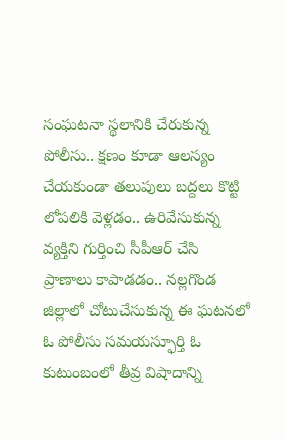సంఘటనా స్థలానికి చేరుకున్న పోలీసు.. క్షణం కూడా ఆలస్యం చేయకుండా తలుపులు బద్దలు కొట్టి లోపలికి వెళ్లడం.. ఉరివేసుకున్న వ్యక్తిని గుర్తించి సీపీఆర్ చేసి ప్రాణాలు కాపాడడం.. నల్లగొండ జిల్లాలో చోటుచేసుకున్న ఈ ఘటనలో ఓ పోలీసు సమయస్ఫూర్తి ఓ కుటుంబంలో తీవ్ర విషాదాన్ని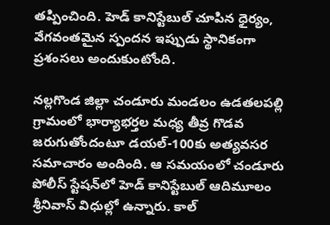తప్పించింది. హెడ్ కానిస్టేబుల్ చూపిన ధైర్యం, వేగవంతమైన స్పందన ఇప్పుడు స్థానికంగా ప్రశంసలు అందుకుంటోంది.

నల్లగొండ జిల్లా చండూరు మండలం ఉడతలపల్లి గ్రామంలో భార్యాభర్తల మధ్య తీవ్ర గొడవ జరుగుతోందంటూ డయల్-100కు అత్యవసర సమాచారం అందింది. ఆ సమయంలో చండూరు పోలీస్ స్టేషన్‌లో హెడ్ కానిస్టేబుల్ ఆదిమూలం శ్రీనివాస్ విధుల్లో ఉన్నారు. కాల్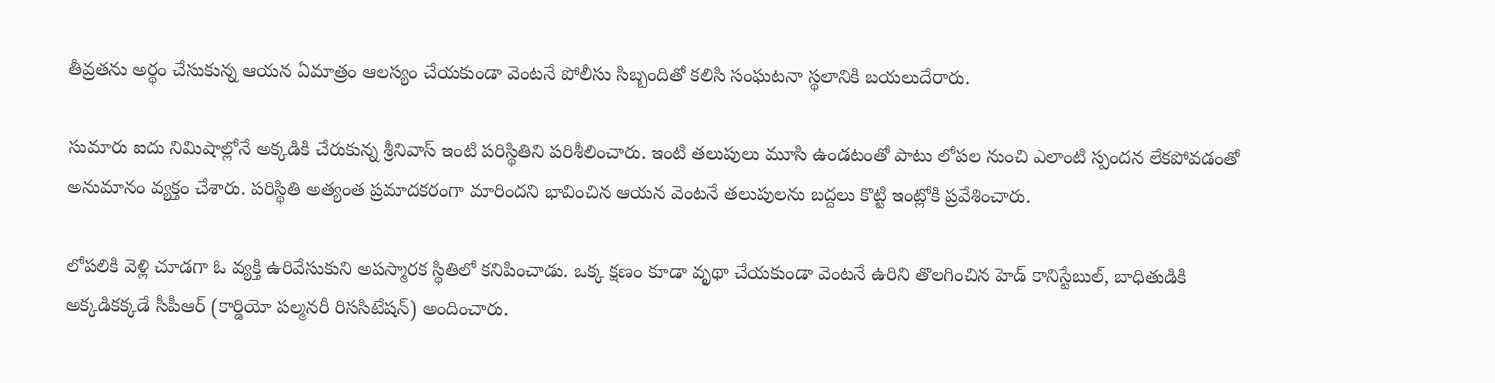తీవ్రతను అర్థం చేసుకున్న ఆయన ఏమాత్రం ఆలస్యం చేయకుండా వెంటనే పోలీసు సిబ్బందితో కలిసి సంఘటనా స్థలానికి బయలుదేరారు.

సుమారు ఐదు నిమిషాల్లోనే అక్కడికి చేరుకున్న శ్రీనివాస్ ఇంటి పరిస్థితిని పరిశీలించారు. ఇంటి తలుపులు మూసి ఉండటంతో పాటు లోపల నుంచి ఎలాంటి స్పందన లేకపోవడంతో అనుమానం వ్యక్తం చేశారు. పరిస్థితి అత్యంత ప్రమాదకరంగా మారిందని భావించిన ఆయన వెంటనే తలుపులను బద్దలు కొట్టి ఇంట్లోకి ప్రవేశించారు.

లోపలికి వెళ్లి చూడగా ఓ వ్యక్తి ఉరివేసుకుని అపస్మారక స్థితిలో కనిపించాడు. ఒక్క క్షణం కూడా వృథా చేయకుండా వెంటనే ఉరిని తొలగించిన హెడ్ కానిస్టేబుల్, బాధితుడికి అక్కడికక్కడే సీపీఆర్ (కార్డియో పల్మనరీ రిససిటేషన్) అందించారు.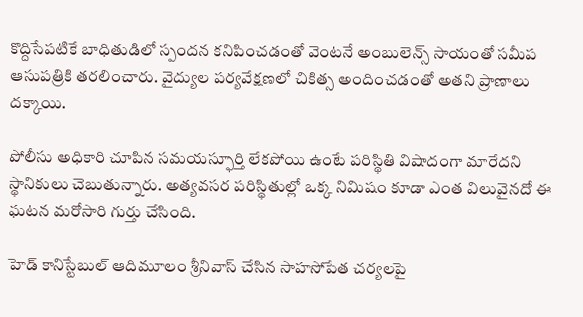కొద్దిసేపటికే బాధితుడిలో స్పందన కనిపించడంతో వెంటనే అంబులెన్స్ సాయంతో సమీప ఆసుపత్రికి తరలించారు. వైద్యుల పర్యవేక్షణలో చికిత్స అందించడంతో అతని ప్రాణాలు దక్కాయి.

పోలీసు అధికారి చూపిన సమయస్ఫూర్తి లేకపోయి ఉంటే పరిస్థితి విషాదంగా మారేదని స్థానికులు చెబుతున్నారు. అత్యవసర పరిస్థితుల్లో ఒక్క నిమిషం కూడా ఎంత విలువైనదో ఈ ఘటన మరోసారి గుర్తు చేసింది.

హెడ్ కానిస్టేబుల్ ఆదిమూలం శ్రీనివాస్ చేసిన సాహసోపేత చర్యలపై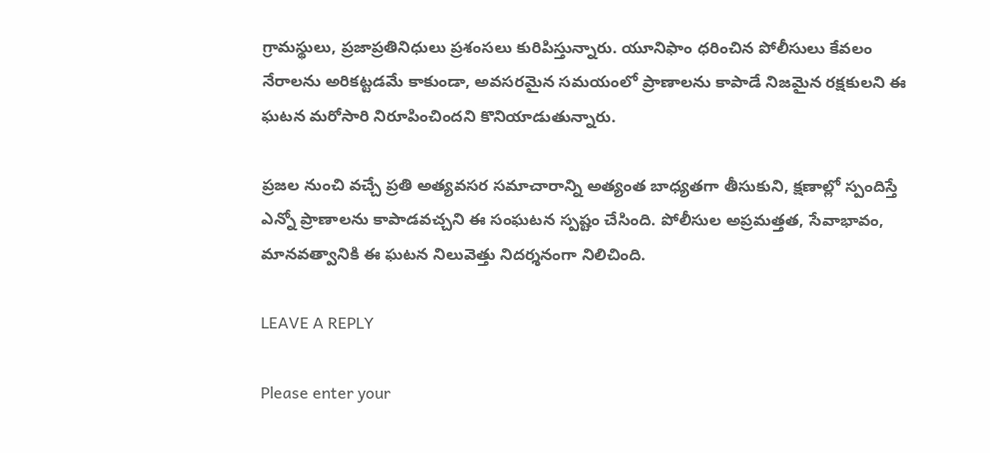గ్రామస్థులు, ప్రజాప్రతినిధులు ప్రశంసలు కురిపిస్తున్నారు. యూనిఫాం ధరించిన పోలీసులు కేవలం నేరాలను అరికట్టడమే కాకుండా, అవసరమైన సమయంలో ప్రాణాలను కాపాడే నిజమైన రక్షకులని ఈ ఘటన మరోసారి నిరూపించిందని కొనియాడుతున్నారు.

ప్రజల నుంచి వచ్చే ప్రతి అత్యవసర సమాచారాన్ని అత్యంత బాధ్యతగా తీసుకుని, క్షణాల్లో స్పందిస్తే ఎన్నో ప్రాణాలను కాపాడవచ్చని ఈ సంఘటన స్పష్టం చేసింది. పోలీసుల అప్రమత్తత, సేవాభావం, మానవత్వానికి ఈ ఘటన నిలువెత్తు నిదర్శనంగా నిలిచింది.

LEAVE A REPLY

Please enter your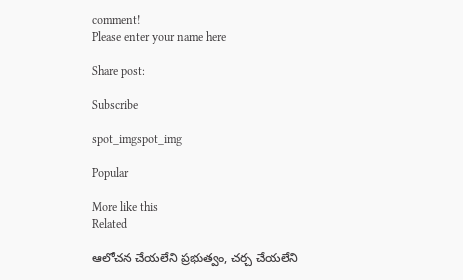comment!
Please enter your name here

Share post:

Subscribe

spot_imgspot_img

Popular

More like this
Related

ఆలోచన చేయలేని ప్రభుత్వం, చర్చ చేయలేని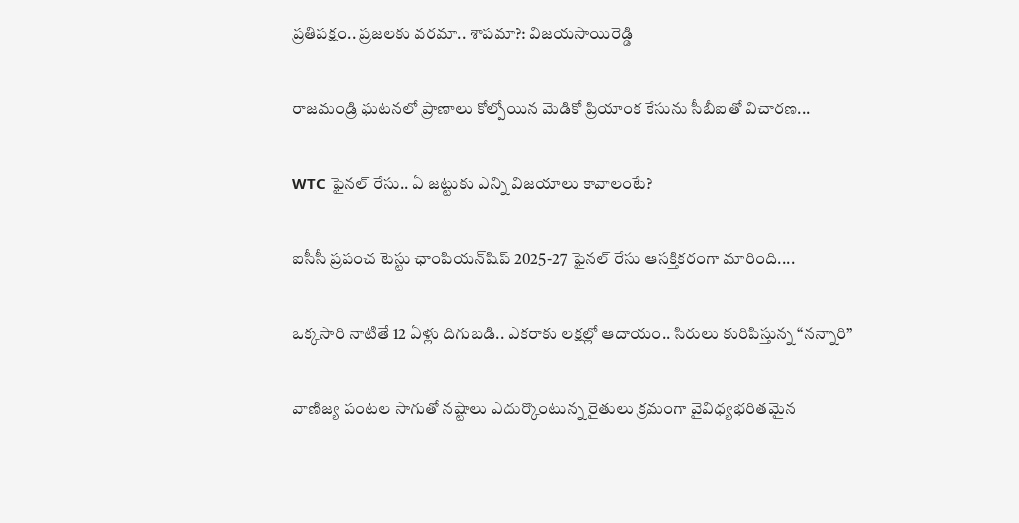ప్రతిపక్షం.. ప్రజలకు వరమా.. శాపమా?: విజయసాయిరెడ్డి

రాజమండ్రి ఘటనలో ప్రాణాలు కోల్పోయిన మెడికో ప్రియాంక కేసును సీబీఐతో విచారణ...

WTC ఫైనల్ రేసు.. ఏ జట్టుకు ఎన్ని విజయాలు కావాలంటే?

ఐసీసీ ప్రపంచ టెస్టు ఛాంపియన్‌షిప్ 2025-27 ఫైనల్ రేసు ఆసక్తికరంగా మారింది....

ఒక్కసారి నాటితే 12 ఏళ్లు దిగుబడి.. ఎకరాకు లక్షల్లో ఆదాయం.. సిరులు కురిపిస్తున్న “నన్నారి”

వాణిజ్య పంటల సాగుతో నష్టాలు ఎదుర్కొంటున్న రైతులు క్రమంగా వైవిధ్యభరితమైన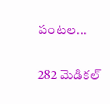పంటల...

282 మెడికల్‌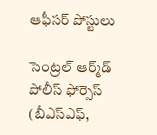ఆఫీసర్‌ పోస్టులు

సెంట్రల్‌ ఆర్మ్‌డ్‌ పోలీస్‌ ఫోర్సెస్‌ (బీఎస్‌ఎఫ్‌,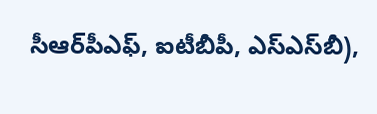సీఆర్‌పీఎఫ్‌, ఐటీబీపీ, ఎస్‌ఎస్‌బీ),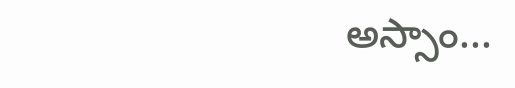అస్సాం...